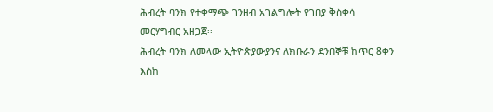ሕብረት ባንክ የተቀማጭ ገንዘብ አገልግሎት የገበያ ቅስቀሳ መርሃግብር አዘጋጀ፡፡
ሕብረት ባንክ ለመላው ኢትዮጵያውያንና ለክቡራን ደንበኞቹ ከጥር 8ቀን እስከ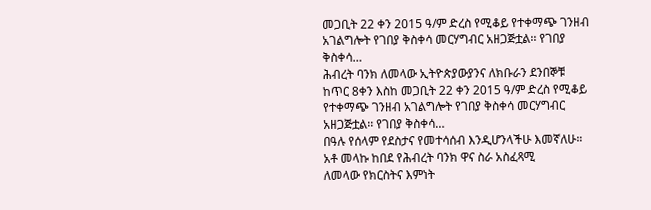መጋቢት 22 ቀን 2015 ዓ/ም ድረስ የሚቆይ የተቀማጭ ገንዘብ አገልግሎት የገበያ ቅስቀሳ መርሃግብር አዘጋጅቷል፡፡ የገበያ ቅስቀሳ…
ሕብረት ባንክ ለመላው ኢትዮጵያውያንና ለክቡራን ደንበኞቹ ከጥር 8ቀን እስከ መጋቢት 22 ቀን 2015 ዓ/ም ድረስ የሚቆይ የተቀማጭ ገንዘብ አገልግሎት የገበያ ቅስቀሳ መርሃግብር አዘጋጅቷል፡፡ የገበያ ቅስቀሳ…
በዓሉ የሰላም የደስታና የመተሳሰብ እንዲሆንላችሁ እመኛለሁ። አቶ መላኩ ከበደ የሕብረት ባንክ ዋና ስራ አስፈጻሚ
ለመላው የክርስትና እምነት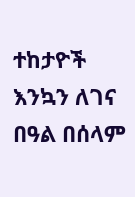ተከታዮች እንኳን ለገና በዓል በሰላም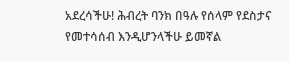አደረሳችሁ! ሕብረት ባንክ በዓሉ የሰላም የደስታና የመተሳሰብ እንዲሆንላችሁ ይመኛል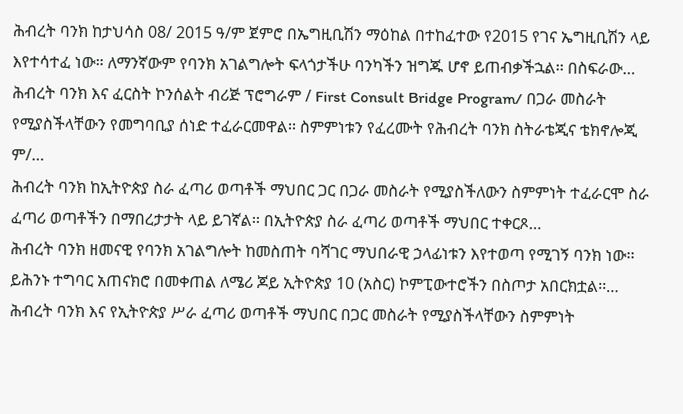ሕብረት ባንክ ከታህሳስ 08/ 2015 ዓ/ም ጀምሮ በኤግዚቢሽን ማዕከል በተከፈተው የ2015 የገና ኤግዚቢሽን ላይ እየተሳተፈ ነው። ለማንኛውም የባንክ አገልግሎት ፍላጎታችሁ ባንካችን ዝግጁ ሆኖ ይጠብቃችኋል፡፡ በስፍራው…
ሕብረት ባንክ እና ፈርስት ኮንሰልት ብሪጅ ፕሮግራም / First Consult Bridge Program/ በጋራ መስራት የሚያስችላቸውን የመግባቢያ ሰነድ ተፈራርመዋል፡፡ ስምምነቱን የፈረሙት የሕብረት ባንክ ስትራቴጂና ቴክኖሎጂ ም/…
ሕብረት ባንክ ከኢትዮጵያ ስራ ፈጣሪ ወጣቶች ማህበር ጋር በጋራ መስራት የሚያስችለውን ስምምነት ተፈራርሞ ስራ ፈጣሪ ወጣቶችን በማበረታታት ላይ ይገኛል፡፡ በኢትዮጵያ ስራ ፈጣሪ ወጣቶች ማህበር ተቀርጾ…
ሕብረት ባንክ ዘመናዊ የባንክ አገልግሎት ከመስጠት ባሻገር ማህበራዊ ኃላፊነቱን እየተወጣ የሚገኝ ባንክ ነው፡፡ ይሕንኑ ተግባር አጠናክሮ በመቀጠል ለሜሪ ጆይ ኢትዮጵያ 10 (አስር) ኮምፒውተሮችን በስጦታ አበርክቷል፡፡…
ሕብረት ባንክ እና የኢትዮጵያ ሥራ ፈጣሪ ወጣቶች ማህበር በጋር መስራት የሚያስችላቸውን ስምምነት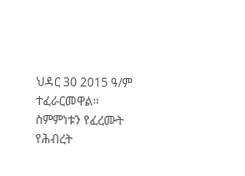ህዳር 30 2015 ዓ/ም ተፈራርመዋል፡፡ ስምምነቱን የፈረሙት የሕብረት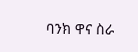ባንክ ዋና ስራ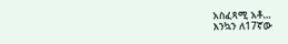አስፈጻሚ አቶ…
እንኳን ለ17ኛው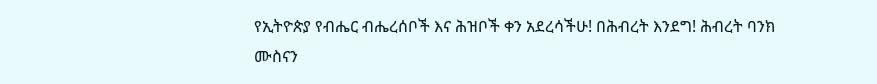የኢትዮጵያ የብሔር ብሔረሰቦች እና ሕዝቦች ቀን አደረሳችሁ! በሕብረት እንደግ! ሕብረት ባንክ
ሙስናን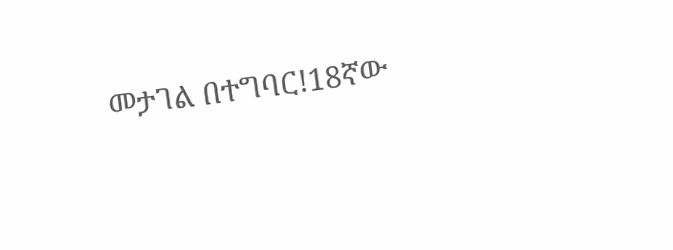መታገል በተግባር!18ኛው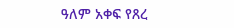ዓለም አቀፍ የጸረ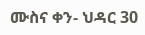ሙስና ቀን- ህዳር 30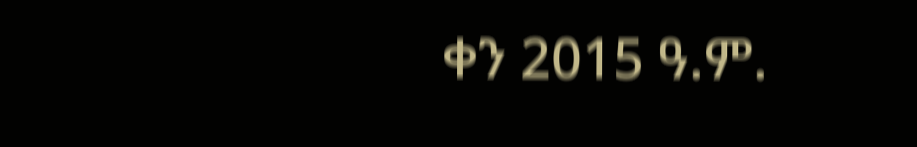ቀን 2015 ዓ.ም.